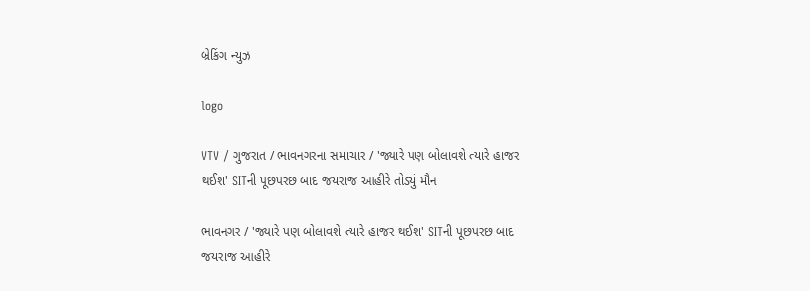બ્રેકિંગ ન્યુઝ

logo

VTV / ગુજરાત / ભાવનગરના સમાચાર / 'જ્યારે પણ બોલાવશે ત્યારે હાજર થઈશ' SITની પૂછપરછ બાદ જયરાજ આહીરે તોડ્યું મૌન

ભાવનગર / 'જ્યારે પણ બોલાવશે ત્યારે હાજર થઈશ' SITની પૂછપરછ બાદ જયરાજ આહીરે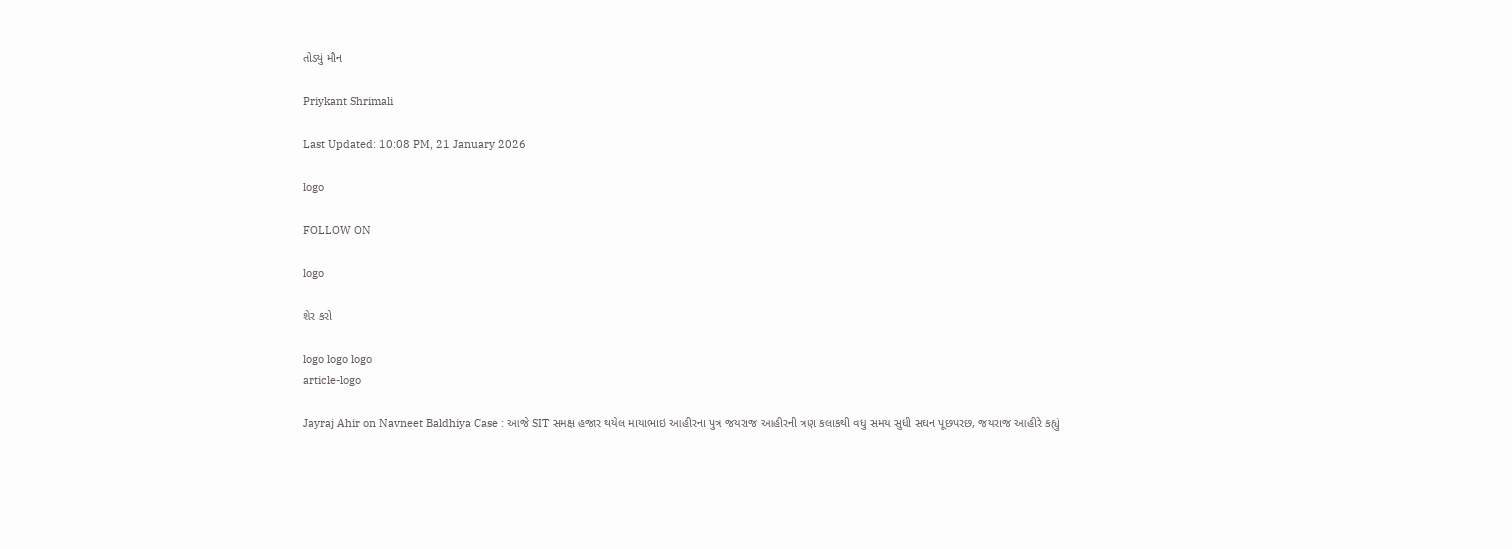તોડ્યું મૌન

Priykant Shrimali

Last Updated: 10:08 PM, 21 January 2026

logo

FOLLOW ON

logo

શેર કરો

logo logo logo
article-logo

Jayraj Ahir on Navneet Baldhiya Case : આજે SIT સમક્ષ હજાર થયેલ માયાભાઇ આહીરના પુત્ર જયરાજ આહીરની ત્રણ કલાકથી વધુ સમય સુધી સઘન પૂછપરછ, જયરાજ આહીરે કહ્યું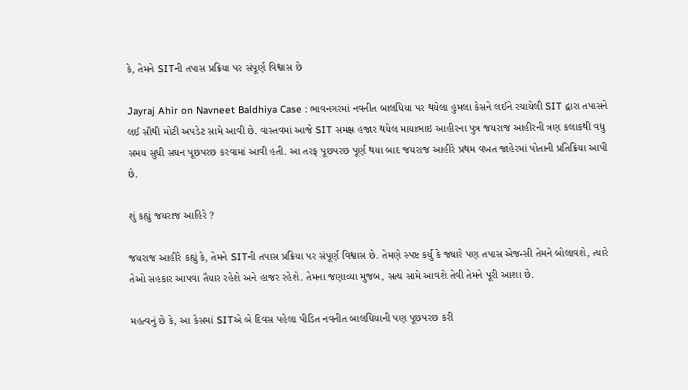કે, તેમને SITની તપાસ પ્રક્રિયા પર સંપૂર્ણ વિશ્વાસ છે

Jayraj Ahir on Navneet Baldhiya Case : ભાવનગરમાં નવનીત બાલધિયા પર થયેલા હુમલા કેસને લઈને રચાયેલી SIT દ્વારા તપાસને લઈ સૌથી મોટી અપડેટ સામે આવી છે. વાસ્તવમાં આજે SIT સમક્ષ હજાર થયેલ માયાભાઇ આહીરના પુત્ર જયરાજ આહીરની ત્રણ કલાકથી વધુ સમય સુધી સઘન પૂછપરછ કરવામાં આવી હતી. આ તરફ પૂછપરછ પૂર્ણ થયા બાદ જયરાજ આહીરે પ્રથમ વખત જાહેરમાં પોતાની પ્રતિક્રિયા આપી છે.

શું કહ્યું જયરાજ આહિરે ?

જયરાજ આહીરે કહ્યું કે, તેમને SITની તપાસ પ્રક્રિયા પર સંપૂર્ણ વિશ્વાસ છે. તેમણે સ્પષ્ટ કર્યું કે જ્યારે પણ તપાસ એજન્સી તેમને બોલાવશે, ત્યારે તેઓ સહકાર આપવા તૈયાર રહેશે અને હાજર રહેશે. તેમના જણાવ્યા મુજબ, સત્ય સામે આવશે તેવી તેમને પૂરી આશા છે.

મહત્વનું છે કે, આ કેસમાં SITએ બે દિવસ પહેલા પીડિત નવનીત બાલધિયાની પણ પૂછપરછ કરી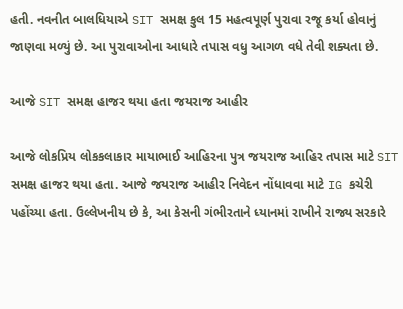હતી. નવનીત બાલધિયાએ SIT સમક્ષ કુલ 15 મહત્વપૂર્ણ પુરાવા રજૂ કર્યા હોવાનું જાણવા મળ્યું છે. આ પુરાવાઓના આધારે તપાસ વધુ આગળ વધે તેવી શક્યતા છે.

આજે SIT સમક્ષ હાજર થયા હતા જયરાજ આહીર

આજે લોકપ્રિય લોકકલાકાર માયાભાઈ આહિરના પુત્ર જયરાજ આહિર તપાસ માટે SIT સમક્ષ હાજર થયા હતા. આજે જયરાજ આહીર નિવેદન નોંધાવવા માટે IG કચેરી પહોંચ્યા હતા. ઉલ્લેખનીય છે કે, આ કેસની ગંભીરતાને ધ્યાનમાં રાખીને રાજ્ય સરકારે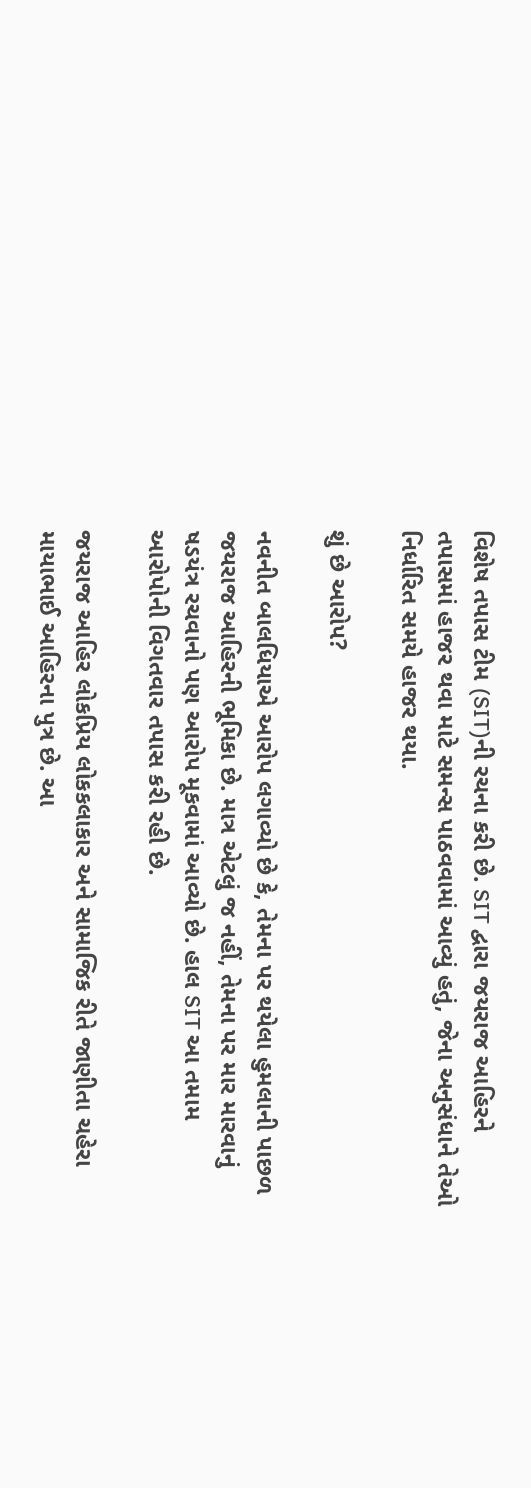વિશેષ તપાસ ટીમ (SIT)ની રચના કરી છે. SIT દ્વારા જયરાજ આહિરને તપાસમાં હાજર થવા માટે સમન્સ પાઠવવામાં આવ્યું હતું, જેના અનુસંધાને તેઓ નિર્ધારિત સમયે હાજર થયા.

શું છે આરોપ?

નવનીત બાલધિયાએ આરોપ લગાવ્યો છે કે, તેમના પર થયેલા હુમલાની પાછળ જયરાજ આહિરની ભૂમિકા છે. માત્ર એટલું જ નહીં, તેમના પર માર મારવાનું ષડયંત્ર રચવાનો પણ આરોપ મૂકવામાં આવ્યો છે. હાલ SIT આ તમામ આરોપોની વિગતવાર તપાસ કરી રહી છે.

જયરાજ આહિર લોકપ્રિય લોકકલાકાર અને સામાજિક રીતે જાણીતા ચહેરા માયાભાઈ આહિરના પુત્ર છે. આ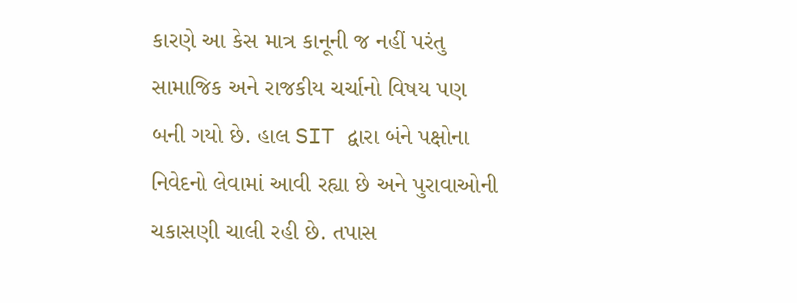કારણે આ કેસ માત્ર કાનૂની જ નહીં પરંતુ સામાજિક અને રાજકીય ચર્ચાનો વિષય પણ બની ગયો છે. હાલ SIT દ્વારા બંને પક્ષોના નિવેદનો લેવામાં આવી રહ્યા છે અને પુરાવાઓની ચકાસણી ચાલી રહી છે. તપાસ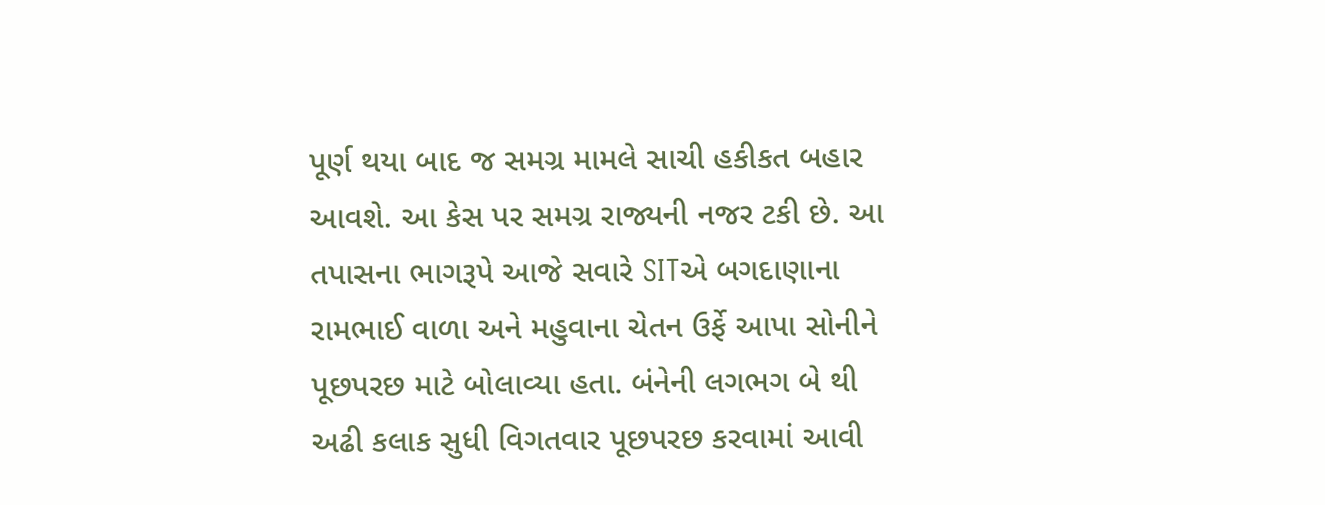પૂર્ણ થયા બાદ જ સમગ્ર મામલે સાચી હકીકત બહાર આવશે. આ કેસ પર સમગ્ર રાજ્યની નજર ટકી છે. આ તપાસના ભાગરૂપે આજે સવારે SITએ બગદાણાના રામભાઈ વાળા અને મહુવાના ચેતન ઉર્ફે આપા સોનીને પૂછપરછ માટે બોલાવ્યા હતા. બંનેની લગભગ બે થી અઢી કલાક સુધી વિગતવાર પૂછપરછ કરવામાં આવી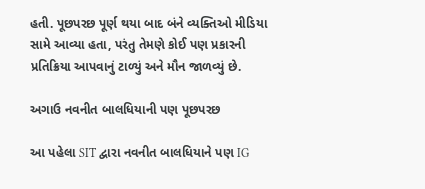હતી. પૂછપરછ પૂર્ણ થયા બાદ બંને વ્યક્તિઓ મીડિયા સામે આવ્યા હતા, પરંતુ તેમણે કોઈ પણ પ્રકારની પ્રતિક્રિયા આપવાનું ટાળ્યું અને મૌન જાળવ્યું છે.

અગાઉ નવનીત બાલધિયાની પણ પૂછપરછ

આ પહેલા SIT દ્વારા નવનીત બાલધિયાને પણ IG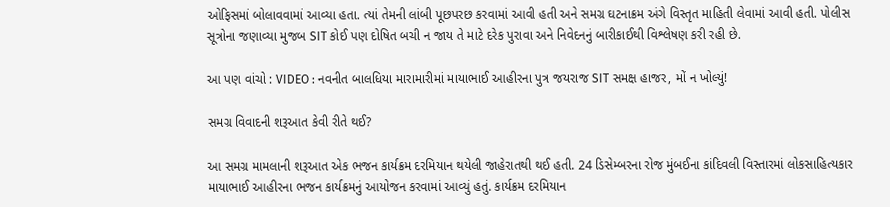ઓફિસમાં બોલાવવામાં આવ્યા હતા. ત્યાં તેમની લાંબી પૂછપરછ કરવામાં આવી હતી અને સમગ્ર ઘટનાક્રમ અંગે વિસ્તૃત માહિતી લેવામાં આવી હતી. પોલીસ સૂત્રોના જણાવ્યા મુજબ SIT કોઈ પણ દોષિત બચી ન જાય તે માટે દરેક પુરાવા અને નિવેદનનું બારીકાઈથી વિશ્લેષણ કરી રહી છે.

આ પણ વાંચો : VIDEO : નવનીત બાલધિયા મારામારીમાં માયાભાઈ આહીરના પુત્ર જયરાજ SIT સમક્ષ હાજર, મોં ન ખોલ્યું!

સમગ્ર વિવાદની શરૂઆત કેવી રીતે થઈ?

આ સમગ્ર મામલાની શરૂઆત એક ભજન કાર્યક્રમ દરમિયાન થયેલી જાહેરાતથી થઈ હતી. 24 ડિસેમ્બરના રોજ મુંબઈના કાંદિવલી વિસ્તારમાં લોકસાહિત્યકાર માયાભાઈ આહીરના ભજન કાર્યક્રમનું આયોજન કરવામાં આવ્યું હતું. કાર્યક્રમ દરમિયાન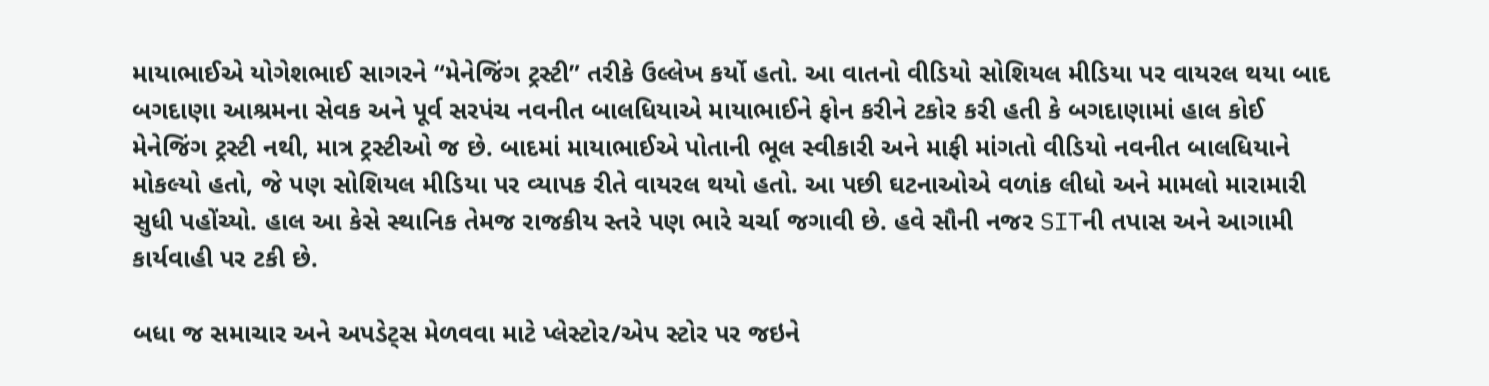માયાભાઈએ યોગેશભાઈ સાગરને “મેનેજિંગ ટ્રસ્ટી” તરીકે ઉલ્લેખ કર્યો હતો. આ વાતનો વીડિયો સોશિયલ મીડિયા પર વાયરલ થયા બાદ બગદાણા આશ્રમના સેવક અને પૂર્વ સરપંચ નવનીત બાલધિયાએ માયાભાઈને ફોન કરીને ટકોર કરી હતી કે બગદાણામાં હાલ કોઈ મેનેજિંગ ટ્રસ્ટી નથી, માત્ર ટ્રસ્ટીઓ જ છે. બાદમાં માયાભાઈએ પોતાની ભૂલ સ્વીકારી અને માફી માંગતો વીડિયો નવનીત બાલધિયાને મોકલ્યો હતો, જે પણ સોશિયલ મીડિયા પર વ્યાપક રીતે વાયરલ થયો હતો. આ પછી ઘટનાઓએ વળાંક લીધો અને મામલો મારામારી સુધી પહોંચ્યો. હાલ આ કેસે સ્થાનિક તેમજ રાજકીય સ્તરે પણ ભારે ચર્ચા જગાવી છે. હવે સૌની નજર SITની તપાસ અને આગામી કાર્યવાહી પર ટકી છે.

બધા જ સમાચાર અને અપડેટ્સ મેળવવા માટે પ્લેસ્ટોર/એપ સ્ટોર પર જઇને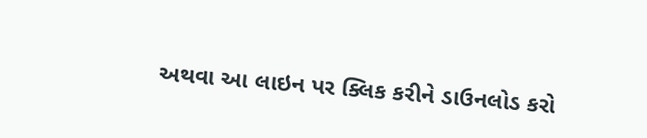અથવા આ લાઇન પર ક્લિક કરીને ડાઉનલોડ કરો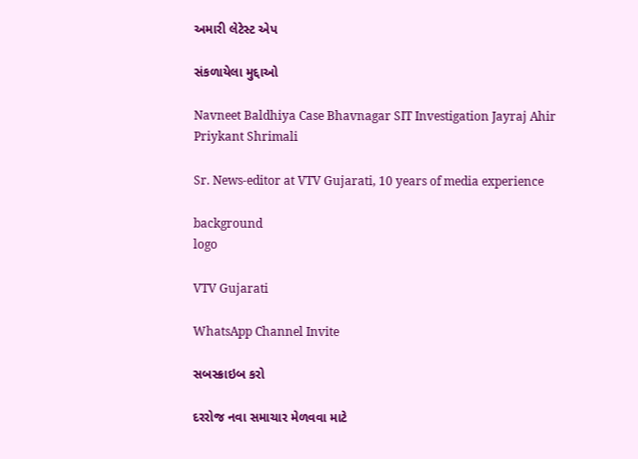અમારી લેટેસ્ટ એપ

સંકળાયેલા મુદ્દાઓ

Navneet Baldhiya Case Bhavnagar SIT Investigation Jayraj Ahir
Priykant Shrimali

Sr. News-editor at VTV Gujarati, 10 years of media experience

background
logo

VTV Gujarati

WhatsApp Channel Invite

સબસ્ક્રાઇબ કરો

દરરોજ નવા સમાચાર મેળવવા માટે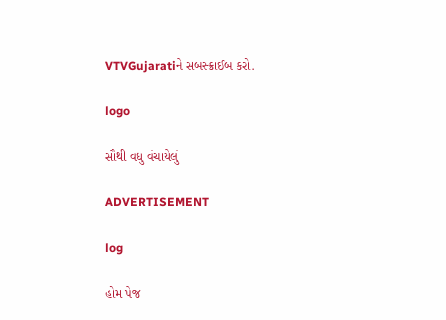VTVGujaratiને સબસ્ક્રાઈબ કરો.

logo

સૌથી વધુ વંચાયેલું

ADVERTISEMENT

log

હોમ પેજ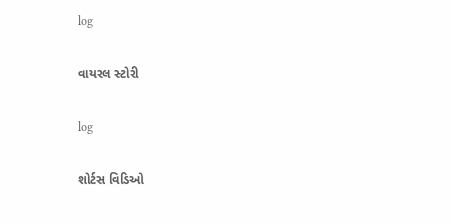log

વાયરલ સ્ટોરી

log

શોર્ટસ વિડિઓ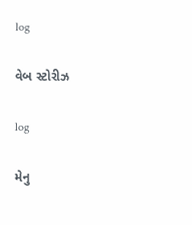log

વેબ સ્ટોરીઝ

log

મેનુ